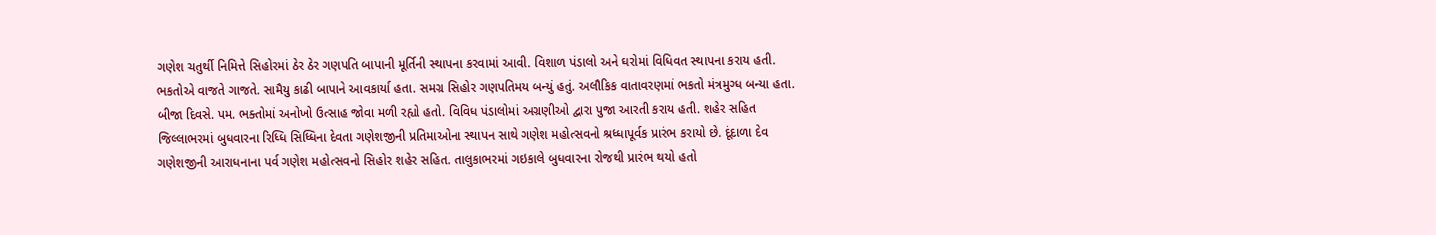ગણેશ ચતુર્થી નિમિત્તે સિહોરમાં ઠેર ઠેર ગણપતિ બાપાની મૂર્તિની સ્થાપના કરવામાં આવી. વિશાળ પંડાલો અને ઘરોમાં વિધિવત સ્થાપના કરાય હતી. ભકતોએ વાજતે ગાજતે. સામૈયુ કાઢી બાપાને આવકાર્યા હતા. સમગ્ર સિહોર ગણપતિમય બન્યું હતું. અલૌકિક વાતાવરણમાં ભકતો મંત્રમુગ્ધ બન્યા હતા. બીજા દિવસે. પમ. ભક્તોમાં અનોખો ઉત્સાહ જોવા મળી રહ્યો હતો. વિવિધ પંડાલોમાં અગ્રણીઓ દ્વારા પુજા આરતી કરાય હતી. શહેર સહિત જિલ્લાભરમાં બુધવારના રિધ્ધિ સિધ્ધિના દેવતા ગણેશજીની પ્રતિમાઓના સ્થાપન સાથે ગણેશ મહોત્સવનો શ્રધ્ધાપૂર્વક પ્રારંભ કરાયો છે. દૂંદાળા દેવ ગણેશજીની આરાધનાના પર્વ ગણેશ મહોત્સવનો સિહોર શહેર સહિત. તાલુકાભરમાં ગઇકાલે બુધવારના રોજથી પ્રારંભ થયો હતો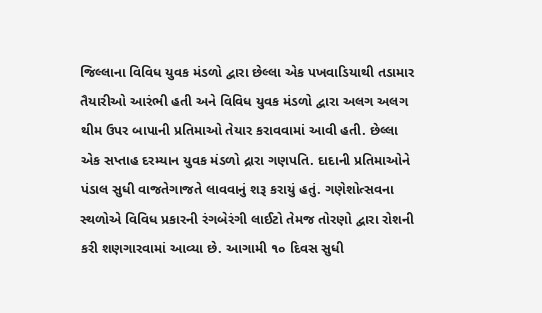જિલ્લાના વિવિધ યુવક મંડળો દ્વારા છેલ્લા એક પખવાડિયાથી તડામાર તૈયારીઓ આરંભી હતી અને વિવિધ યુવક મંડળો દ્વારા અલગ અલગ થીમ ઉપર બાપાની પ્રતિમાઓ તેયાર કરાવવામાં આવી હતી. છેલ્લા એક સપ્તાહ દરમ્યાન યુવક મંડળો દ્રારા ગણપતિ. દાદાની પ્રતિમાઓને પંડાલ સુધી વાજતેગાજતે લાવવાનું શરૂ કરાયું હતું. ગણેશોત્સવના સ્થળોએ વિવિધ પ્રકારની રંગબેરંગી લાઈટો તેમજ તોરણો દ્વારા રોશની કરી શણગારવામાં આવ્યા છે. આગામી ૧૦ દિવસ સુધી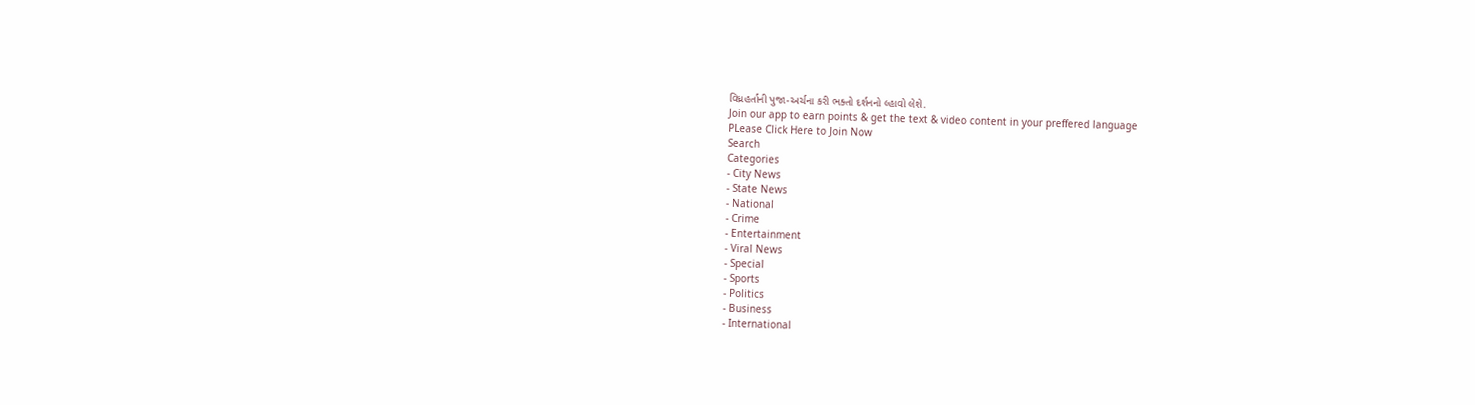વિધ્રહર્તાની પુજા-અર્ચના કરી ભક્તો દર્શનનો લ્હાવો લેશે.
Join our app to earn points & get the text & video content in your preffered language
PLease Click Here to Join Now
Search
Categories
- City News
- State News
- National
- Crime
- Entertainment
- Viral News
- Special
- Sports
- Politics
- Business
- International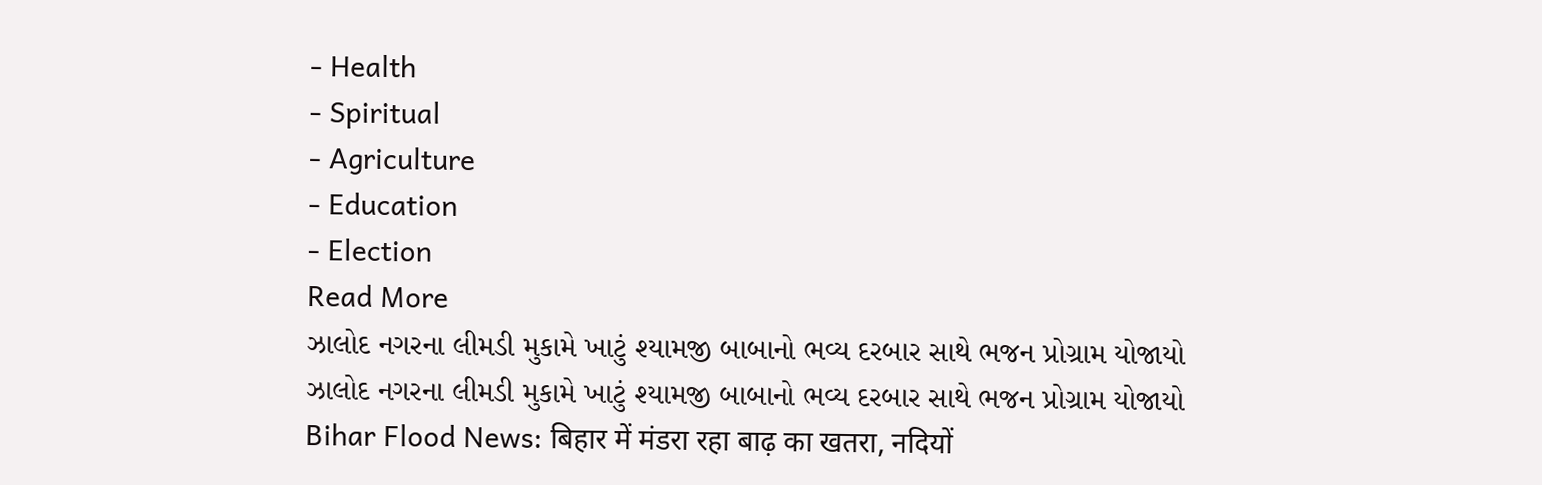- Health
- Spiritual
- Agriculture
- Education
- Election
Read More
ઝાલોદ નગરના લીમડી મુકામે ખાટું શ્યામજી બાબાનો ભવ્ય દરબાર સાથે ભજન પ્રોગ્રામ યોજાયો
ઝાલોદ નગરના લીમડી મુકામે ખાટું શ્યામજી બાબાનો ભવ્ય દરબાર સાથે ભજન પ્રોગ્રામ યોજાયો
Bihar Flood News: बिहार में मंडरा रहा बाढ़ का खतरा, नदियों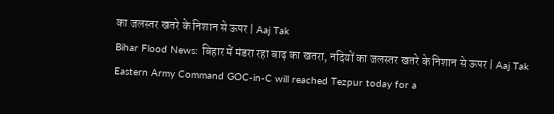का जलस्तर खतरे के निशान से ऊपर | Aaj Tak
Bihar Flood News: बिहार में मंडरा रहा बाढ़ का खतरा, नदियों का जलस्तर खतरे के निशान से ऊपर | Aaj Tak
Eastern Army Command GOC-in-C will reached Tezpur today for a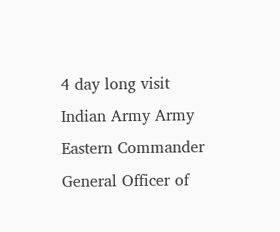4 day long visit
Indian Army Army Eastern Commander General Officer of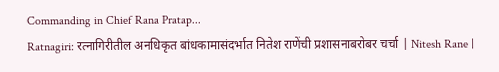Commanding in Chief Rana Pratap...
Ratnagiri: रत्नागिरीतील अनधिकृत बांधकामासंदर्भात नितेश राणेंची प्रशासनाबरोबर चर्चा | Nitesh Rane |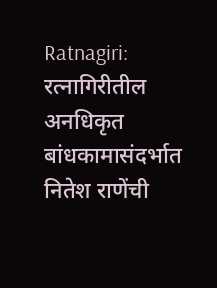Ratnagiri: रत्नागिरीतील अनधिकृत बांधकामासंदर्भात नितेश राणेंची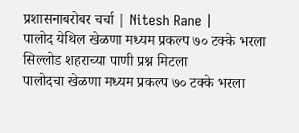प्रशासनाबरोबर चर्चा | Nitesh Rane |
पालोद येथिल खेळणा मध्यम प्रकल्प ७० टक्के भरला सिल्लोड शहराच्या पाणी प्रश्न मिटला
पालोदचा खेळणा मध्यम प्रकल्प ७० टक्के भरला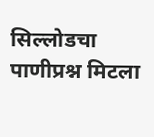सिल्लोडचा पाणीप्रश्न मिटला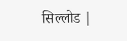सिल्लोड |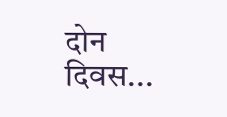दोन दिवस...